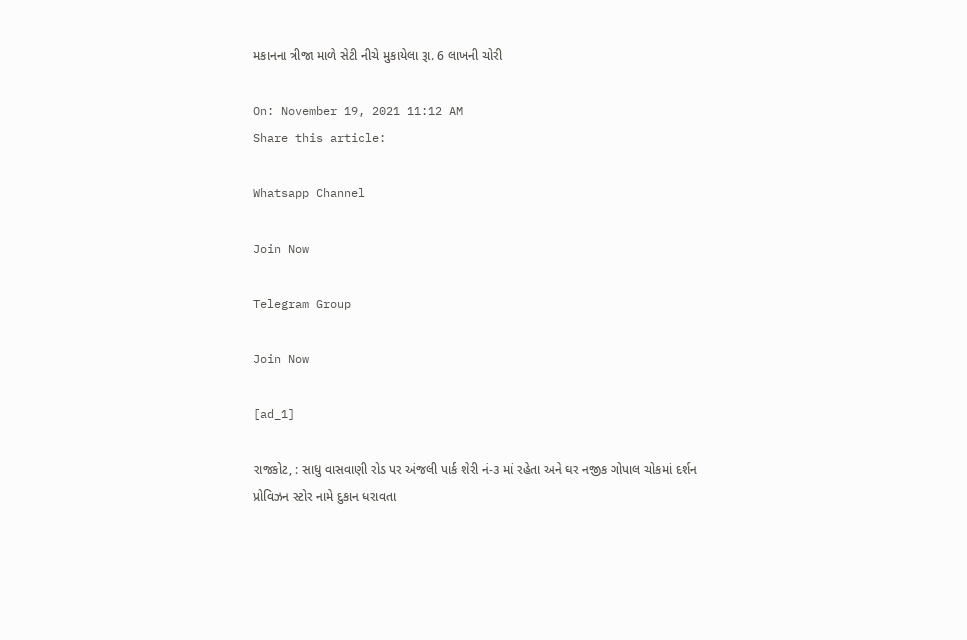મકાનના ત્રીજા માળે સેટી નીચે મુકાયેલા રૂા. 6 લાખની ચોરી

On: November 19, 2021 11:12 AM
Share this article:

Whatsapp Channel

Join Now

Telegram Group

Join Now

[ad_1]

રાજકોટ, : સાધુ વાસવાણી રોડ પર અંજલી પાર્ક શેરી નં-૩ માં રહેતા અને ઘર નજીક ગોપાલ ચોકમાં દર્શન પ્રોવિઝન સ્ટોર નામે દુકાન ધરાવતા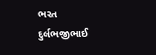ભરત દુર્લભજીભાઈ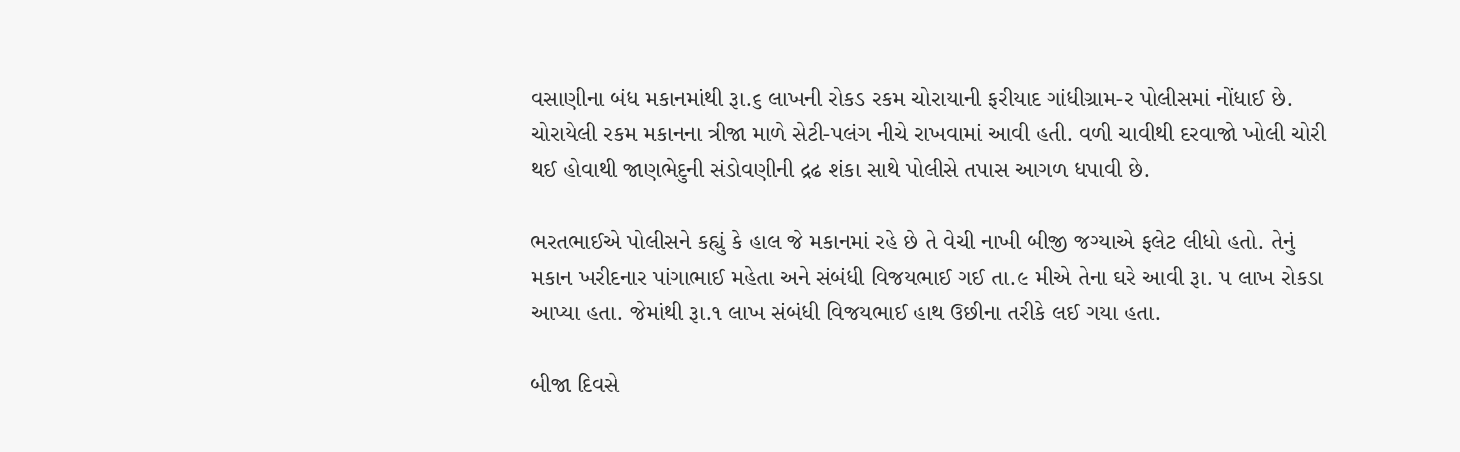વસાણીના બંધ મકાનમાંથી રૂા.૬ લાખની રોકડ રકમ ચોરાયાની ફરીયાદ ગાંધીગ્રામ-ર પોલીસમાં નોંધાઈ છે. ચોરાયેલી રકમ મકાનના ત્રીજા માળે સેટી-પલંગ નીચે રાખવામાં આવી હતી. વળી ચાવીથી દરવાજો ખોલી ચોરી થઈ હોવાથી જાણભેદુની સંડોવણીની દ્રઢ શંકા સાથે પોલીસે તપાસ આગળ ધપાવી છે.

ભરતભાઈએ પોલીસને કહ્યું કે હાલ જે મકાનમાં રહે છે તે વેચી નાખી બીજી જગ્યાએ ફલેટ લીધો હતો. તેનું મકાન ખરીદનાર પાંગાભાઈ મહેતા અને સંબંધી વિજયભાઈ ગઈ તા.૯ મીએ તેના ઘરે આવી રૂા. પ લાખ રોકડા આપ્યા હતા. જેમાંથી રૂા.૧ લાખ સંબંધી વિજયભાઈ હાથ ઉછીના તરીકે લઈ ગયા હતા.

બીજા દિવસે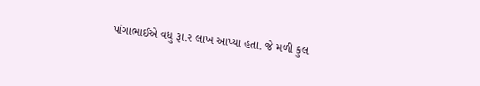પાંગાભાઈએ વધુ રૂા.ર લાખ આપ્યા હતા. જે મળી કુલ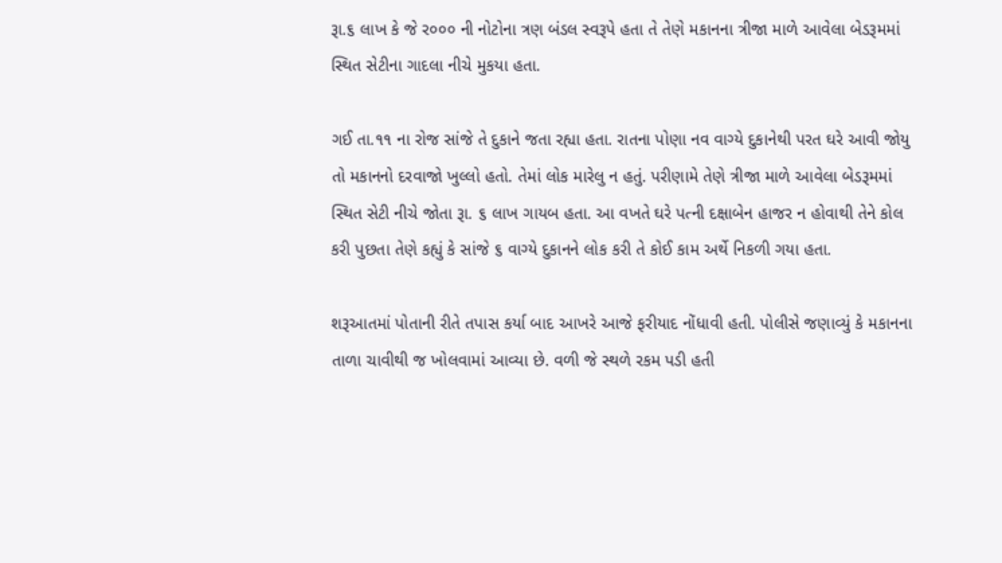રૂા.૬ લાખ કે જે ર૦૦૦ ની નોટોના ત્રણ બંડલ સ્વરૂપે હતા તે તેણે મકાનના ત્રીજા માળે આવેલા બેડરૂમમાં સ્થિત સેટીના ગાદલા નીચે મુકયા હતા.

ગઈ તા.૧૧ ના રોજ સાંજે તે દુકાને જતા રહ્યા હતા. રાતના પોણા નવ વાગ્યે દુકાનેથી પરત ઘરે આવી જોયુ તો મકાનનો દરવાજો ખુલ્લો હતો. તેમાં લોક મારેલુ ન હતું. પરીણામે તેણે ત્રીજા માળે આવેલા બેડરૂમમાં સ્થિત સેટી નીચે જોતા રૂા. ૬ લાખ ગાયબ હતા. આ વખતે ઘરે પત્ની દક્ષાબેન હાજર ન હોવાથી તેને કોલ કરી પુછતા તેણે કહ્યું કે સાંજે ૬ વાગ્યે દુકાનને લોક કરી તે કોઈ કામ અર્થે નિકળી ગયા હતા.

શરૂઆતમાં પોતાની રીતે તપાસ કર્યા બાદ આખરે આજે ફરીયાદ નોંધાવી હતી. પોલીસે જણાવ્યું કે મકાનના તાળા ચાવીથી જ ખોલવામાં આવ્યા છે. વળી જે સ્થળે રકમ પડી હતી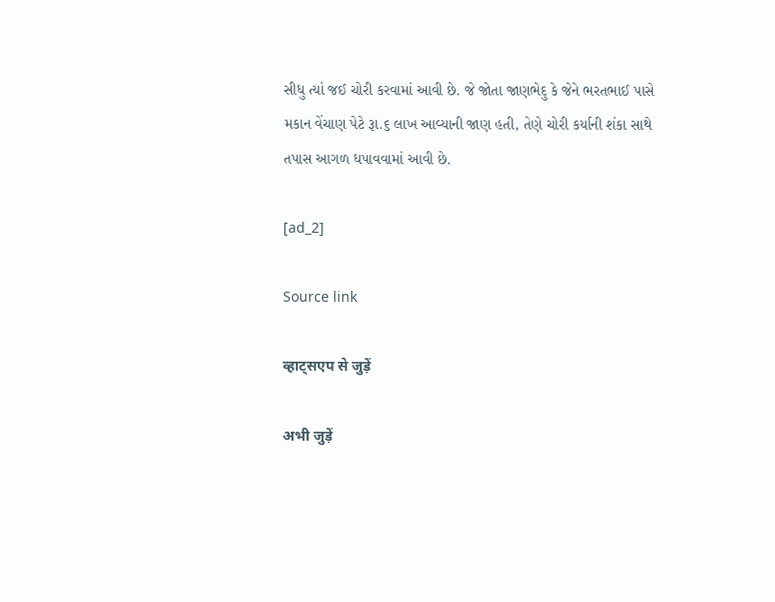સીધુ ત્યાં જઈ ચોરી કરવામાં આવી છે. જે જોતા જાણભેદુ કે જેને ભરતભાઈ પાસે મકાન વેંચાણ પેટે રૂા.૬ લાખ આવ્યાની જાણ હતી, તેણે ચોરી કર્યાની શંકા સાથે તપાસ આગળ ધપાવવામાં આવી છે.

[ad_2]

Source link

व्हाट्सएप से जुड़ें

अभी जुड़ें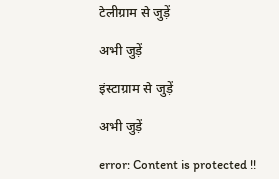टेलीग्राम से जुड़ें

अभी जुड़ें

इंस्टाग्राम से जुड़ें

अभी जुड़ें

error: Content is protected !!